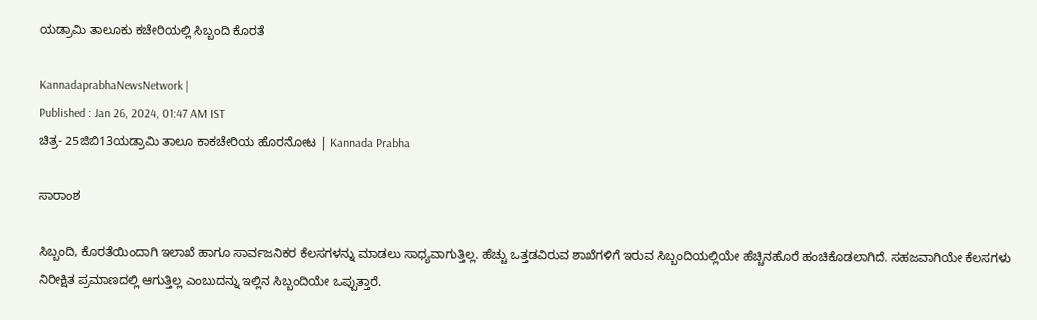ಯಡ್ರಾಮಿ ತಾಲೂಕು ಕಚೇರಿಯಲ್ಲಿ ಸಿಬ್ಬಂದಿ ಕೊರತೆ

KannadaprabhaNewsNetwork |
Published : Jan 26, 2024, 01:47 AM IST
ಚಿತ್ರ- 25ಜಿಬಿ13ಯಡ್ರಾಮಿ ತಾಲೂ ಕಾಕಚೇರಿಯ ಹೊರನೋಟ | Kannada Prabha

ಸಾರಾಂಶ

ಸಿಬ್ಬಂದಿ, ಕೊರತೆಯಿಂದಾಗಿ ಇಲಾಖೆ ಹಾಗೂ ಸಾರ್ವಜನಿಕರ ಕೆಲಸಗಳನ್ನು ಮಾಡಲು ಸಾಧ್ಯವಾಗುತ್ತಿಲ್ಲ. ಹೆಚ್ಚು ಒತ್ತಡವಿರುವ ಶಾಖೆಗಳಿಗೆ ಇರುವ ಸಿಬ್ಬಂದಿಯಲ್ಲಿಯೇ ಹೆಚ್ಚಿನಹೊರೆ ಹಂಚಿಕೊಡಲಾಗಿದೆ. ಸಹಜವಾಗಿಯೇ ಕೆಲಸಗಳು ನಿರೀಕ್ಷಿತ ಪ್ರಮಾಣದಲ್ಲಿ ಆಗುತ್ತಿಲ್ಲ ಎಂಬುದನ್ನು ಇಲ್ಲಿನ ಸಿಬ್ಬಂದಿಯೇ ಒಪ್ಪುತ್ತಾರೆ.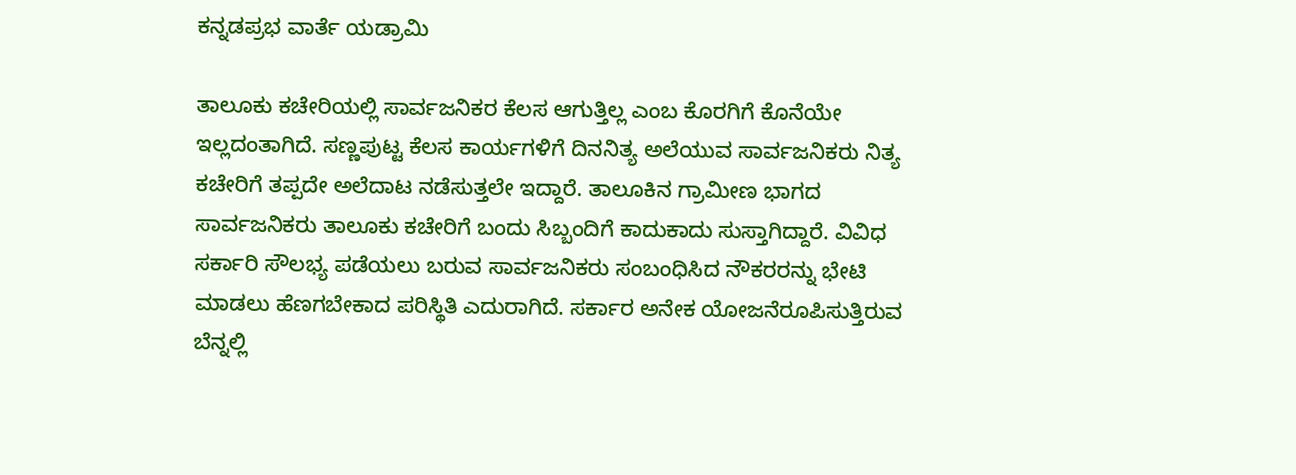ಕನ್ನಡಪ್ರಭ ವಾರ್ತೆ ಯಡ್ರಾಮಿ

ತಾಲೂಕು ಕಚೇರಿಯಲ್ಲಿ ಸಾರ್ವಜನಿಕರ ಕೆಲಸ ಆಗುತ್ತಿಲ್ಲ ಎಂಬ ಕೊರಗಿಗೆ ಕೊನೆಯೇ ಇಲ್ಲದಂತಾಗಿದೆ. ಸಣ್ಣಪುಟ್ಟ ಕೆಲಸ ಕಾರ್ಯಗಳಿಗೆ ದಿನನಿತ್ಯ ಅಲೆಯುವ ಸಾರ್ವಜನಿಕರು ನಿತ್ಯ ಕಚೇರಿಗೆ ತಪ್ಪದೇ ಅಲೆದಾಟ ನಡೆಸುತ್ತಲೇ ಇದ್ದಾರೆ. ತಾಲೂಕಿನ ಗ್ರಾಮೀಣ ಭಾಗದ ಸಾರ್ವಜನಿಕರು ತಾಲೂಕು ಕಚೇರಿಗೆ ಬಂದು ಸಿಬ್ಬಂದಿಗೆ ಕಾದುಕಾದು ಸುಸ್ತಾಗಿದ್ದಾರೆ. ವಿವಿಧ ಸರ್ಕಾರಿ ಸೌಲಭ್ಯ ಪಡೆಯಲು ಬರುವ ಸಾರ್ವಜನಿಕರು ಸಂಬಂಧಿಸಿದ ನೌಕರರನ್ನು ಭೇಟಿ ಮಾಡಲು ಹೆಣಗಬೇಕಾದ ಪರಿಸ್ಥಿತಿ ಎದುರಾಗಿದೆ. ಸರ್ಕಾರ ಅನೇಕ ಯೋಜನೆರೂಪಿಸುತ್ತಿರುವ ಬೆನ್ನಲ್ಲಿ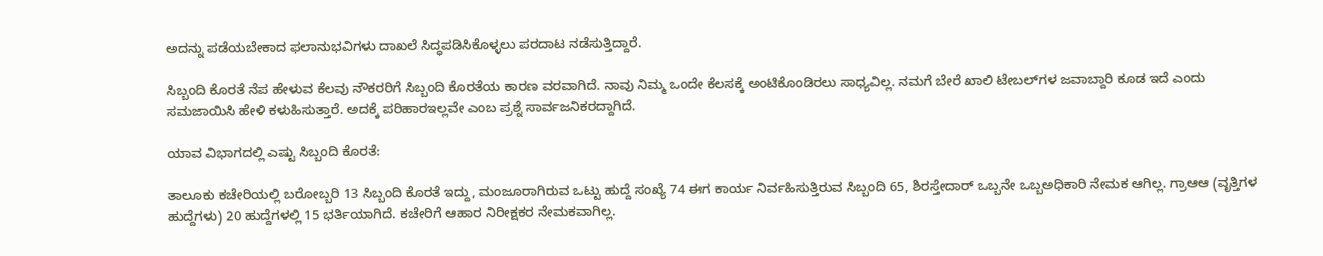ಅದನ್ನು ಪಡೆಯಬೇಕಾದ ಫಲಾನುಭವಿಗಳು ದಾಖಲೆ ಸಿದ್ಧಪಡಿಸಿಕೊಳ್ಳಲು ಪರದಾಟ ನಡೆಸುತ್ತಿದ್ದಾರೆ.

ಸಿಬ್ಬಂದಿ ಕೊರತೆ ನೆಪ ಹೇಳುವ ಕೆಲವು ನೌಕರರಿಗೆ ಸಿಬ್ಬಂದಿ ಕೊರತೆಯ ಕಾರಣ ವರವಾಗಿದೆ. ನಾವು ನಿಮ್ಮ ಒಂದೇ ಕೆಲಸಕ್ಕೆ ಅಂಟಿಕೊಂಡಿರಲು ಸಾಧ್ಯವಿಲ್ಲ. ನಮಗೆ ಬೇರೆ ಖಾಲಿ ಟೇಬಲ್‍ಗಳ ಜವಾಬ್ದಾರಿ ಕೂಡ ಇದೆ ಎಂದು ಸಮಜಾಯಿಸಿ ಹೇಳಿ ಕಳುಹಿಸುತ್ತಾರೆ. ಅದಕ್ಕೆ ಪರಿಹಾರಇಲ್ಲವೇ ಎಂಬ ಪ್ರಶ್ನೆ ಸಾರ್ವಜನಿಕರದ್ದಾಗಿದೆ.

ಯಾವ ವಿಭಾಗದಲ್ಲಿ ಎಷ್ಟು ಸಿಬ್ಬಂದಿ ಕೊರತೆ:

ತಾಲೂಕು ಕಚೇರಿಯಲ್ಲಿ ಬರೋಬ್ಬರಿ 13 ಸಿಬ್ಬಂದಿ ಕೊರತೆ ಇದ್ದು, ಮಂಜೂರಾಗಿರುವ ಒಟ್ಟು ಹುದ್ದೆ ಸಂಖ್ಯೆ 74 ಈಗ ಕಾರ್ಯ ನಿರ್ವಹಿಸುತ್ತಿರುವ ಸಿಬ್ಬಂದಿ 65, ಶಿರಸ್ತೇದಾರ್ ಒಬ್ಬನೇ ಒಬ್ಬಅಧಿಕಾರಿ ನೇಮಕ ಆಗಿಲ್ಲ. ಗ್ರಾಆಆ (ವೃತ್ತಿಗಳ ಹುದ್ದೆಗಳು) 20 ಹುದ್ದೆಗಳಲ್ಲಿ 15 ಭರ್ತಿಯಾಗಿದೆ. ಕಚೇರಿಗೆ ಆಹಾರ ನಿರೀಕ್ಷಕರ ನೇಮಕವಾಗಿಲ್ಲ.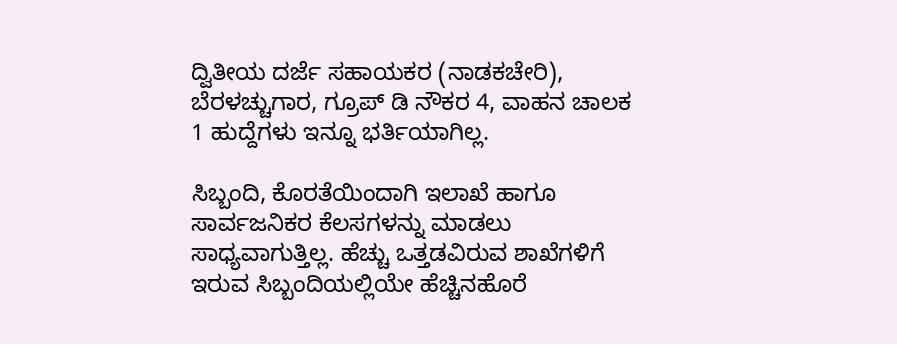ದ್ವಿತೀಯ ದರ್ಜೆ ಸಹಾಯಕರ (ನಾಡಕಚೇರಿ), ಬೆರಳಚ್ಚುಗಾರ, ಗ್ರೂಪ್ ಡಿ ನೌಕರ 4, ವಾಹನ ಚಾಲಕ 1 ಹುದ್ದೆಗಳು ಇನ್ನೂ ಭರ್ತಿಯಾಗಿಲ್ಲ.

ಸಿಬ್ಬಂದಿ, ಕೊರತೆಯಿಂದಾಗಿ ಇಲಾಖೆ ಹಾಗೂ ಸಾರ್ವಜನಿಕರ ಕೆಲಸಗಳನ್ನು ಮಾಡಲು ಸಾಧ್ಯವಾಗುತ್ತಿಲ್ಲ. ಹೆಚ್ಚು ಒತ್ತಡವಿರುವ ಶಾಖೆಗಳಿಗೆ ಇರುವ ಸಿಬ್ಬಂದಿಯಲ್ಲಿಯೇ ಹೆಚ್ಚಿನಹೊರೆ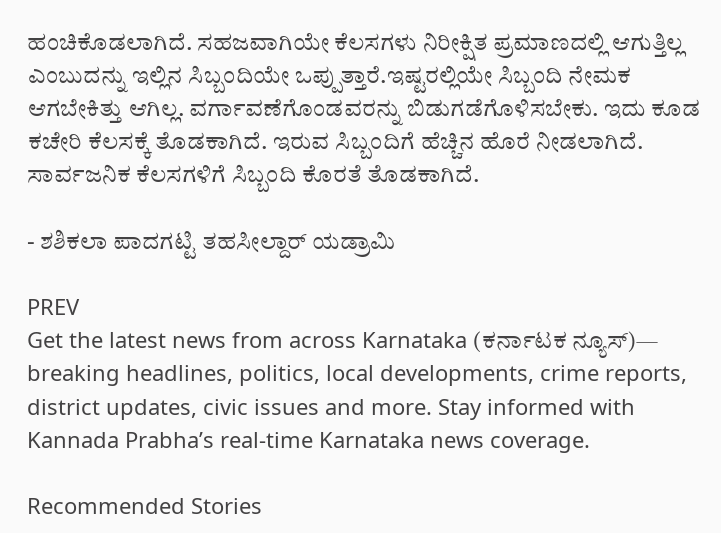ಹಂಚಿಕೊಡಲಾಗಿದೆ. ಸಹಜವಾಗಿಯೇ ಕೆಲಸಗಳು ನಿರೀಕ್ಷಿತ ಪ್ರಮಾಣದಲ್ಲಿ ಆಗುತ್ತಿಲ್ಲ ಎಂಬುದನ್ನು ಇಲ್ಲಿನ ಸಿಬ್ಬಂದಿಯೇ ಒಪ್ಪುತ್ತಾರೆ.ಇಷ್ಟರಲ್ಲಿಯೇ ಸಿಬ್ಬಂದಿ ನೇಮಕ ಆಗಬೇಕಿತ್ತು ಆಗಿಲ್ಲ. ವರ್ಗಾವಣೆಗೊಂಡವರನ್ನು ಬಿಡುಗಡೆಗೊಳಿಸಬೇಕು. ಇದು ಕೂಡ ಕಚೇರಿ ಕೆಲಸಕ್ಕೆ ತೊಡಕಾಗಿದೆ. ಇರುವ ಸಿಬ್ಬಂದಿಗೆ ಹೆಚ್ಚಿನ ಹೊರೆ ನೀಡಲಾಗಿದೆ. ಸಾರ್ವಜನಿಕ ಕೆಲಸಗಳಿಗೆ ಸಿಬ್ಬಂದಿ ಕೊರತೆ ತೊಡಕಾಗಿದೆ.

- ಶಶಿಕಲಾ ಪಾದಗಟ್ಟಿ ತಹಸೀಲ್ದಾರ್ ಯಡ್ರಾಮಿ

PREV
Get the latest news from across Karnataka (ಕರ್ನಾಟಕ ನ್ಯೂಸ್)— breaking headlines, politics, local developments, crime reports, district updates, civic issues and more. Stay informed with Kannada Prabha’s real‑time Karnataka news coverage.

Recommended Stories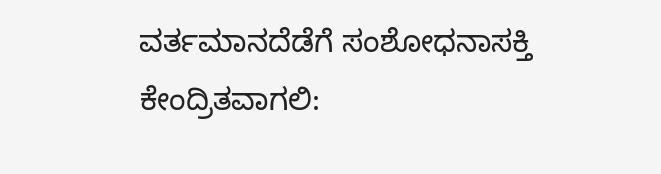ವರ್ತಮಾನದೆಡೆಗೆ ಸಂಶೋಧನಾಸಕ್ತಿ ಕೇಂದ್ರಿತವಾಗಲಿ: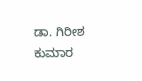ಡಾ. ಗಿರೀಶ ಕುಮಾರ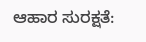ಆಹಾರ ಸುರಕ್ಷತೆ: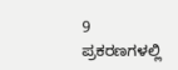9 ಪ್ರಕರಣಗಳಲ್ಲಿ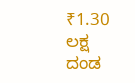₹1.30 ಲಕ್ಷ ದಂಡ